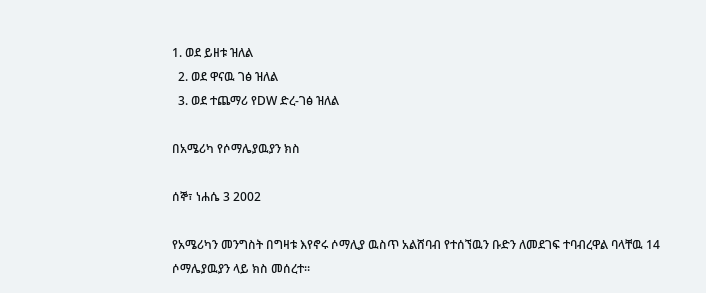1. ወደ ይዘቱ ዝለል
  2. ወደ ዋናዉ ገፅ ዝለል
  3. ወደ ተጨማሪ የDW ድረ-ገፅ ዝለል

በአሜሪካ የሶማሌያዉያን ክስ

ሰኞ፣ ነሐሴ 3 2002

የአሜሪካን መንግስት በግዛቱ እየኖሩ ሶማሊያ ዉስጥ አልሸባብ የተሰኘዉን ቡድን ለመደገፍ ተባብረዋል ባላቸዉ 14 ሶማሌያዉያን ላይ ክስ መሰረተ።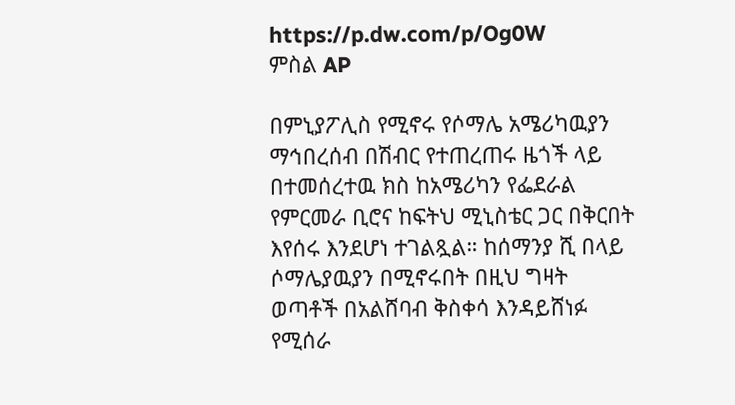https://p.dw.com/p/Og0W
ምስል AP

በምኒያፖሊስ የሚኖሩ የሶማሌ አሜሪካዉያን ማኅበረሰብ በሽብር የተጠረጠሩ ዜጎች ላይ በተመሰረተዉ ክስ ከአሜሪካን የፌደራል የምርመራ ቢሮና ከፍትህ ሚኒስቴር ጋር በቅርበት እየሰሩ እንደሆነ ተገልጿል። ከሰማንያ ሺ በላይ ሶማሌያዉያን በሚኖሩበት በዚህ ግዛት ወጣቶች በአልሸባብ ቅስቀሳ እንዳይሸነፉ የሚሰራ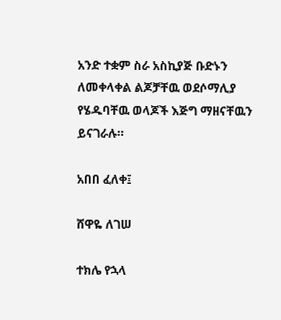አንድ ተቋም ስራ አስኪያጅ ቡድኑን ለመቀላቀል ልጆቻቸዉ ወደሶማሊያ የሄዱባቸዉ ወላጆች እጅግ ማዘናቸዉን ይናገራሉ።

አበበ ፈለቀ፤

ሸዋዬ ለገሠ

ተክሌ የኋላ